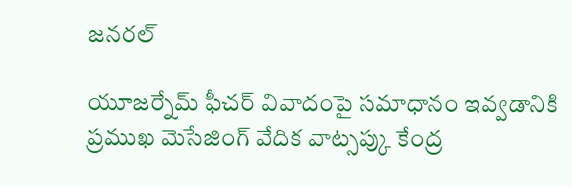జనరల్

యూజర్నేమ్ ఫీచర్ వివాదంపై సమాధానం ఇవ్వడానికి ప్రముఖ మెసేజింగ్ వేదిక వాట్సప్కు కేంద్ర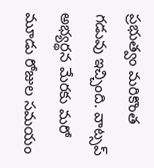ప్రభుత్వం మరికొంత గడువు ఇచ్చింది. వాట్సప్ అభ్యర్థన మేరకు మరో మూడు రోజుల సమయం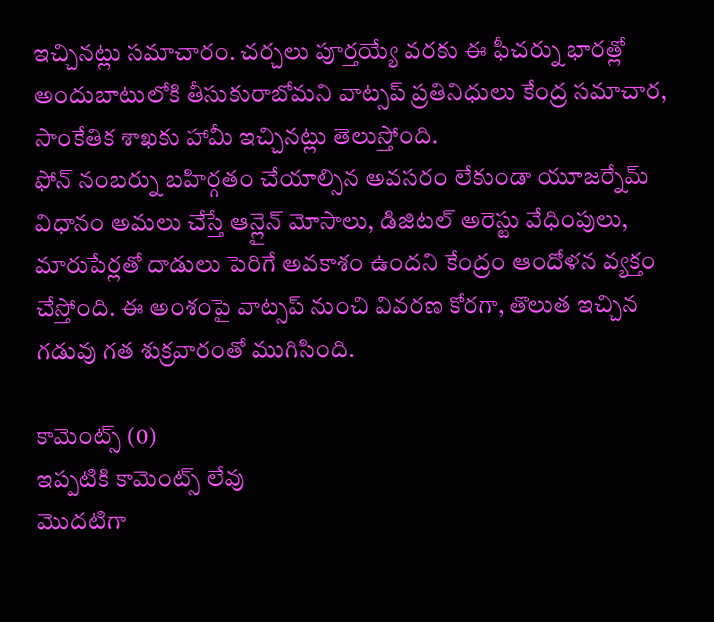ఇచ్చినట్లు సమాచారం. చర్చలు పూర్తయ్యే వరకు ఈ ఫీచర్ను భారత్లో అందుబాటులోకి తీసుకురాబోమని వాట్సప్ ప్రతినిధులు కేంద్ర సమాచార, సాంకేతిక శాఖకు హామీ ఇచ్చినట్లు తెలుస్తోంది.
ఫోన్ నంబర్ను బహిర్గతం చేయాల్సిన అవసరం లేకుండా యూజర్నేమ్ విధానం అమలు చేస్తే ఆన్లైన్ మోసాలు, డిజిటల్ అరెస్టు వేధింపులు, మారుపేర్లతో దాడులు పెరిగే అవకాశం ఉందని కేంద్రం ఆందోళన వ్యక్తం చేస్తోంది. ఈ అంశంపై వాట్సప్ నుంచి వివరణ కోరగా, తొలుత ఇచ్చిన గడువు గత శుక్రవారంతో ముగిసింది.

కామెంట్స్ (0)
ఇప్పటికి కామెంట్స్ లేవు
మొదటిగా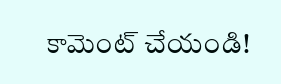కామెంట్ చేయండి!